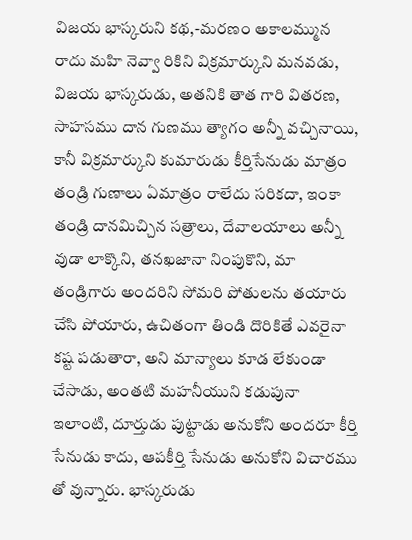విజయ భాస్కరుని కథ,-మరణం అకాలమ్మున రాదు మహి నెవ్వా రికిని విక్రమార్కుని మనవడు, విజయ భాస్కరుడు, అతనికి తాత గారి వితరణ, సాహసము దాన గుణము త్యాగం అన్నీ వచ్చినాయి, కానీ విక్రమార్కుని కుమారుడు కీర్తిసేనుడు మాత్రం తండ్రి గుణాలు ఏమాత్రం రాలేదు సరికదా, ఇంకా తండ్రి దానమిచ్చిన సత్రాలు, దేవాలయాలు అన్నీ వుడా లాక్కొని, తనఖజానా నింపుకొని, మా తండ్రిగారు అందరిని సోమరి పోతులను తయారు చేసి పోయారు, ఉచితంగా తిండి దొరికితే ఎవరైనా కష్ట పడుతారా, అని మాన్యాలు కూడ లేకుండా చేసాడు, అంతటి మహనీయుని కడుపునా ఇలాంటి, దూర్తుడు పుట్టాడు అనుకోని అందరూ కీర్తి సేనుడు కాదు, ఆపకీర్తి సేనుడు అనుకోని విచారము తో వున్నారు. భాస్కరుడు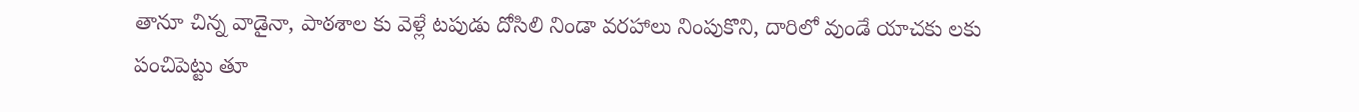తానూ చిన్న వాడైనా, పాఠశాల కు వెళ్లే టపుడు దోసిలి నిండా వరహాలు నింపుకొని, దారిలో వుండే యాచకు లకు పంచిపెట్టు తూ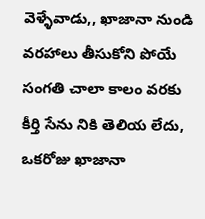వెళ్ళేవాడు,, ఖాజానా నుండి వరహాలు తీసుకోని పోయే సంగతి చాలా కాలం వరకు కీర్తి సేను నికి తెలియ లేదు, ఒకరోజు ఖాజానా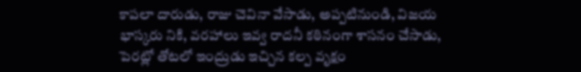కాపలా దారుడు, రాజు చెవినా వేసాడు, అప్పటినుండి, విజయ భాస్కరు నికి, వరహాలు ఇవ్వ రాదనీ కఠినంగా శాసనం చేసాడు, పెరట్లో తోటలో ఇంద్రుడు ఇచ్చిన కల్ప వృక్షం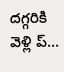దగ్గరికి వెళ్లి ప్...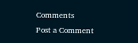Comments
Post a Comment